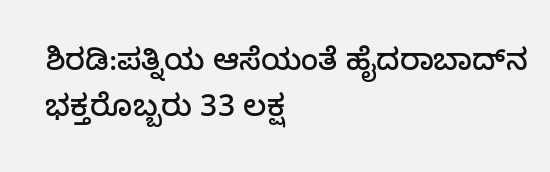ಶಿರಡಿ:ಪತ್ನಿಯ ಆಸೆಯಂತೆ ಹೈದರಾಬಾದ್‌ನ ಭಕ್ತರೊಬ್ಬರು 33 ಲಕ್ಷ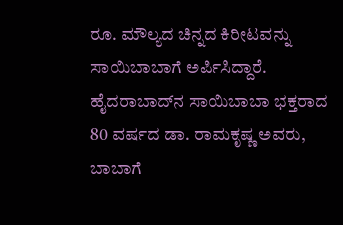ರೂ. ಮೌಲ್ಯದ ಚಿನ್ನದ ಕಿರೀಟವನ್ನು ಸಾಯಿಬಾಬಾಗೆ ಅರ್ಪಿಸಿದ್ದಾರೆ.
ಹೈದರಾಬಾದ್‌ನ ಸಾಯಿಬಾಬಾ ಭಕ್ತರಾದ 80 ವರ್ಷದ ಡಾ. ರಾಮಕೃಷ್ಣ ಅವರು, ಬಾಬಾಗೆ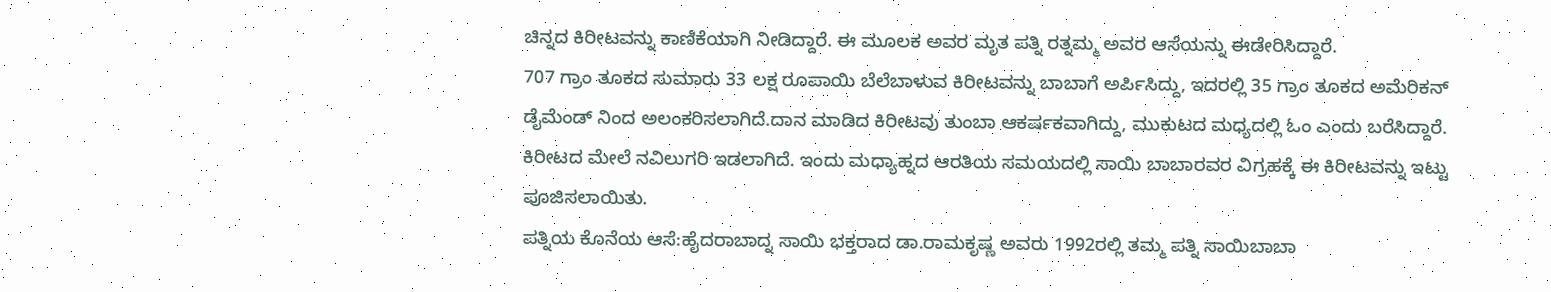ಚಿನ್ನದ ಕಿರೀಟವನ್ನು ಕಾಣಿಕೆಯಾಗಿ ನೀಡಿದ್ದಾರೆ. ಈ ಮೂಲಕ ಅವರ ಮೃತ ಪತ್ನಿ ರತ್ನಮ್ಮ ಅವರ ಆಸೆಯನ್ನು ಈಡೇರಿಸಿದ್ದಾರೆ.
707 ಗ್ರಾಂ ತೂಕದ ಸುಮಾರು 33 ಲಕ್ಷ ರೂಪಾಯಿ ಬೆಲೆಬಾಳುವ ಕಿರೀಟವನ್ನು ಬಾಬಾಗೆ ಅರ್ಪಿಸಿದ್ದು, ಇದರಲ್ಲಿ 35 ಗ್ರಾಂ ತೂಕದ ಅಮೆರಿಕನ್ ಡೈಮೆಂಡ್ ನಿಂದ ಅಲಂಕರಿಸಲಾಗಿದೆ.ದಾನ ಮಾಡಿದ ಕಿರೀಟವು ತುಂಬಾ ಆಕರ್ಷಕವಾಗಿದ್ದು, ಮುಕುಟದ ಮಧ್ಯದಲ್ಲಿ ಓಂ ಎಂದು ಬರೆಸಿದ್ದಾರೆ. ಕಿರೀಟದ ಮೇಲೆ ನವಿಲುಗರಿ ಇಡಲಾಗಿದೆ. ಇಂದು ಮಧ್ಯಾಹ್ನದ ಆರತಿಯ ಸಮಯದಲ್ಲಿ ಸಾಯಿ ಬಾಬಾರವರ ವಿಗ್ರಹಕ್ಕೆ ಈ ಕಿರೀಟವನ್ನು ಇಟ್ಟು ಪೂಜಿಸಲಾಯಿತು.
ಪತ್ನಿಯ ಕೊನೆಯ ಆಸೆ:ಹೈದರಾಬಾದ್ನ ಸಾಯಿ ಭಕ್ತರಾದ ಡಾ.ರಾಮಕೃಷ್ಣ ಅವರು 1992ರಲ್ಲಿ ತಮ್ಮ ಪತ್ನಿ ಸಾಯಿಬಾಬಾ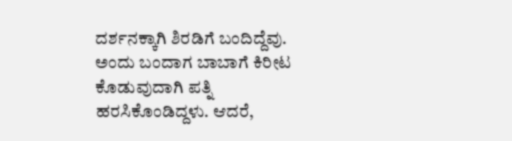ದರ್ಶನಕ್ಕಾಗಿ ಶಿರಡಿಗೆ ಬಂದಿದ್ದೆವು. ಅಂದು ಬಂದಾಗ ಬಾಬಾಗೆ ಕಿರೀಟ ಕೊಡುವುದಾಗಿ ಪತ್ನಿ ಹರಸಿಕೊಂಡಿದ್ದಳು. ಆದರೆ,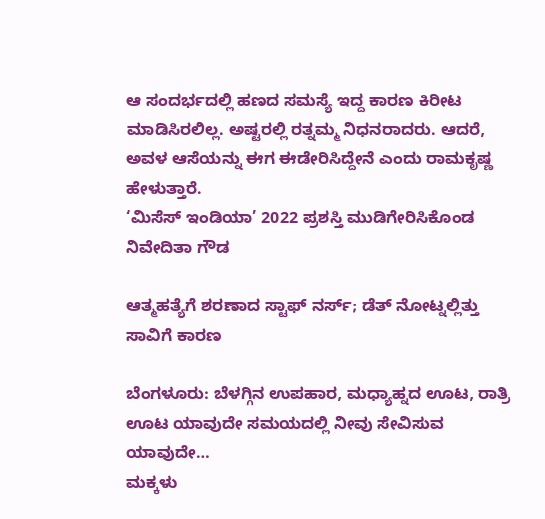ಆ ಸಂದರ್ಭದಲ್ಲಿ ಹಣದ ಸಮಸ್ಯೆ ಇದ್ದ ಕಾರಣ ಕಿರೀಟ ಮಾಡಿಸಿರಲಿಲ್ಲ. ಅಷ್ಟರಲ್ಲಿ ರತ್ನಮ್ಮ ನಿಧನರಾದರು. ಆದರೆ, ಅವಳ ಆಸೆಯನ್ನು ಈಗ ಈಡೇರಿಸಿದ್ದೇನೆ ಎಂದು ರಾಮಕೃಷ್ಣ ಹೇಳುತ್ತಾರೆ.
‘ಮಿಸೆಸ್ ಇಂಡಿಯಾ’ 2022 ಪ್ರಶಸ್ತಿ ಮುಡಿಗೇರಿಸಿಕೊಂಡ ನಿವೇದಿತಾ ಗೌಡ

ಆತ್ಮಹತ್ಯೆಗೆ ಶರಣಾದ ಸ್ಟಾಫ್ ನರ್ಸ್; ಡೆತ್ ನೋಟ್ನಲ್ಲಿತ್ತು ಸಾವಿಗೆ ಕಾರಣ

ಬೆಂಗಳೂರು: ಬೆಳಗ್ಗಿನ ಉಪಹಾರ, ಮಧ್ಯಾಹ್ನದ ಊಟ, ರಾತ್ರಿ ಊಟ ಯಾವುದೇ ಸಮಯದಲ್ಲಿ ನೀವು ಸೇವಿಸುವ ಯಾವುದೇ…
ಮಕ್ಕಳು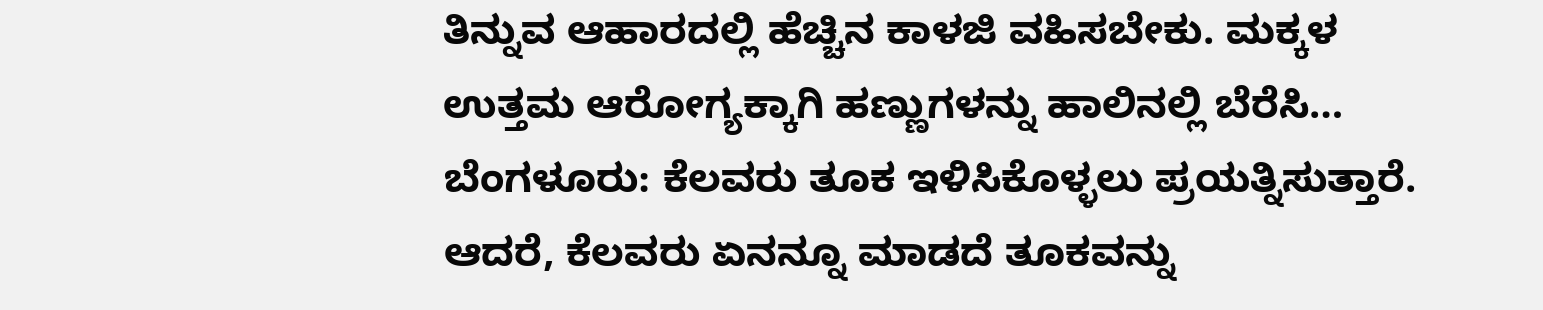ತಿನ್ನುವ ಆಹಾರದಲ್ಲಿ ಹೆಚ್ಚಿನ ಕಾಳಜಿ ವಹಿಸಬೇಕು. ಮಕ್ಕಳ ಉತ್ತಮ ಆರೋಗ್ಯಕ್ಕಾಗಿ ಹಣ್ಣುಗಳನ್ನು ಹಾಲಿನಲ್ಲಿ ಬೆರೆಸಿ…
ಬೆಂಗಳೂರು: ಕೆಲವರು ತೂಕ ಇಳಿಸಿಕೊಳ್ಳಲು ಪ್ರಯತ್ನಿಸುತ್ತಾರೆ. ಆದರೆ, ಕೆಲವರು ಏನನ್ನೂ ಮಾಡದೆ ತೂಕವನ್ನು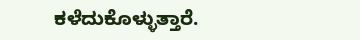ಕಳೆದುಕೊಳ್ಳುತ್ತಾರೆ.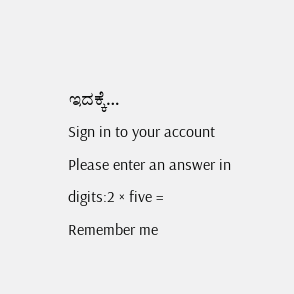ಇದಕ್ಕೆ…
Sign in to your account
Please enter an answer in digits:2 × five =
Remember me